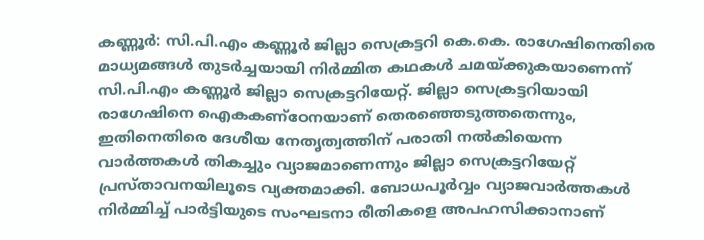കണ്ണൂർ: സി.പി.എം കണ്ണൂർ ജില്ലാ സെക്രട്ടറി കെ.കെ. രാഗേഷിനെതിരെ മാധ്യമങ്ങൾ തുടർച്ചയായി നിർമ്മിത കഥകൾ ചമയ്ക്കുകയാണെന്ന് സി.പി.എം കണ്ണൂർ ജില്ലാ സെക്രട്ടറിയേറ്റ്. ജില്ലാ സെക്രട്ടറിയായി രാഗേഷിനെ ഐകകണ്ഠേനയാണ് തെരഞ്ഞെടുത്തതെന്നും, ഇതിനെതിരെ ദേശീയ നേതൃത്വത്തിന് പരാതി നൽകിയെന്ന വാർത്തകൾ തികച്ചും വ്യാജമാണെന്നും ജില്ലാ സെക്രട്ടറിയേറ്റ് പ്രസ്താവനയിലൂടെ വ്യക്തമാക്കി. ബോധപൂർവ്വം വ്യാജവാർത്തകൾ നിർമ്മിച്ച് പാർട്ടിയുടെ സംഘടനാ രീതികളെ അപഹസിക്കാനാണ്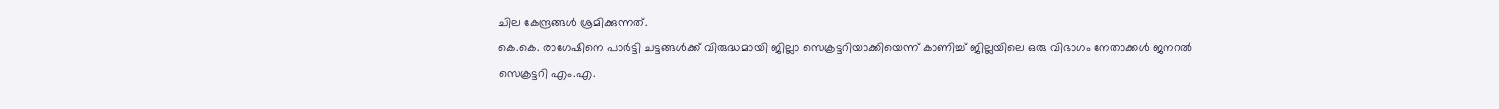ചില കേന്ദ്രങ്ങൾ ശ്രമിക്കുന്നത്.
കെ.കെ. രാഗേഷിനെ പാർട്ടി ചട്ടങ്ങൾക്ക് വിരുദ്ധമായി ജില്ലാ സെക്രട്ടറിയാക്കിയെന്ന് കാണിച്ച് ജില്ലയിലെ ഒരു വിഭാഗം നേതാക്കൾ ജനറൽ സെക്രട്ടറി എം.എ.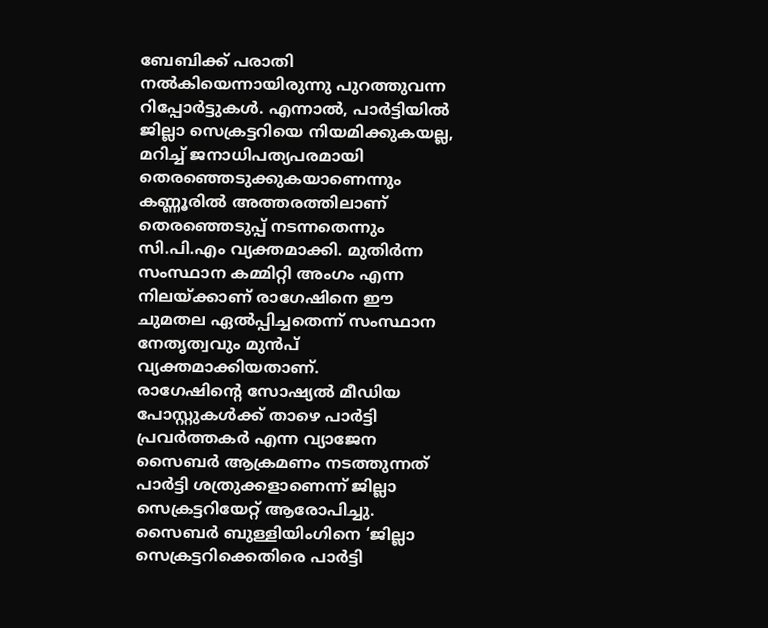ബേബിക്ക് പരാതി നൽകിയെന്നായിരുന്നു പുറത്തുവന്ന റിപ്പോർട്ടുകൾ. എന്നാൽ, പാർട്ടിയിൽ ജില്ലാ സെക്രട്ടറിയെ നിയമിക്കുകയല്ല, മറിച്ച് ജനാധിപത്യപരമായി തെരഞ്ഞെടുക്കുകയാണെന്നും കണ്ണൂരിൽ അത്തരത്തിലാണ് തെരഞ്ഞെടുപ്പ് നടന്നതെന്നും സി.പി.എം വ്യക്തമാക്കി. മുതിർന്ന സംസ്ഥാന കമ്മിറ്റി അംഗം എന്ന നിലയ്ക്കാണ് രാഗേഷിനെ ഈ ചുമതല ഏൽപ്പിച്ചതെന്ന് സംസ്ഥാന നേതൃത്വവും മുൻപ് വ്യക്തമാക്കിയതാണ്.
രാഗേഷിന്റെ സോഷ്യൽ മീഡിയ പോസ്റ്റുകൾക്ക് താഴെ പാർട്ടി പ്രവർത്തകർ എന്ന വ്യാജേന സൈബർ ആക്രമണം നടത്തുന്നത് പാർട്ടി ശത്രുക്കളാണെന്ന് ജില്ലാ സെക്രട്ടറിയേറ്റ് ആരോപിച്ചു. സൈബർ ബുള്ളിയിംഗിനെ ‘ജില്ലാ സെക്രട്ടറിക്കെതിരെ പാർട്ടി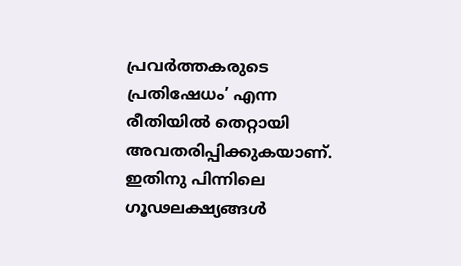പ്രവർത്തകരുടെ പ്രതിഷേധം’ എന്ന രീതിയിൽ തെറ്റായി അവതരിപ്പിക്കുകയാണ്. ഇതിനു പിന്നിലെ ഗൂഢലക്ഷ്യങ്ങൾ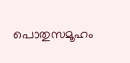പൊതുസമൂഹം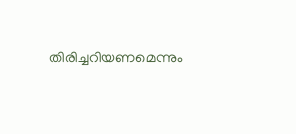തിരിച്ചറിയണമെന്നും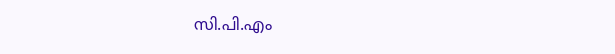സി.പി.എം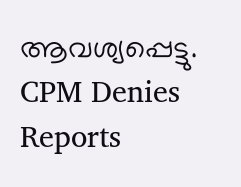ആവശ്യപ്പെട്ടു.
CPM Denies Reports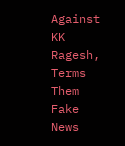Against KK Ragesh, Terms Them Fake News